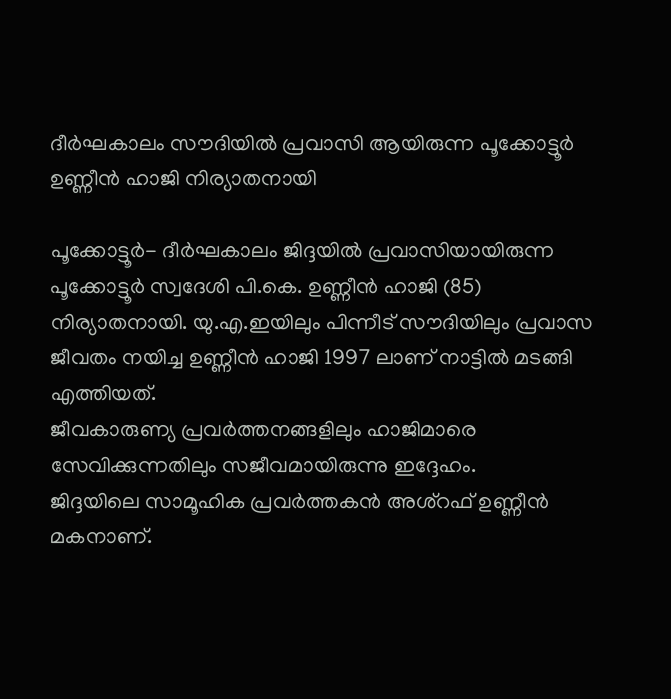ദീര്‍ഘകാലം സൗദിയില്‍ പ്രവാസി ആയിരുന്ന പൂക്കോട്ടൂര്‍ ഉണ്ണീന്‍ ഹാജി നിര്യാതനായി

പൂക്കോട്ടൂര്‍- ദീര്‍ഘകാലം ജിദ്ദയില്‍ പ്രവാസിയായിരുന്ന പൂക്കോട്ടൂര്‍ സ്വദേശി പി.കെ. ഉണ്ണീന്‍ ഹാജി (85) നിര്യാതനായി. യു.എ.ഇയിലും പിന്നീട് സൗദിയിലും പ്രവാസ ജീവതം നയിച്ച ഉണ്ണീന്‍ ഹാജി 1997 ലാണ് നാട്ടില്‍ മടങ്ങി എത്തിയത്.
ജീവകാരുണ്യ പ്രവര്‍ത്തനങ്ങളിലും ഹാജിമാരെ സേവിക്കുന്നതിലും സജീവമായിരുന്നു ഇദ്ദേഹം.
ജിദ്ദയിലെ സാമൂഹിക പ്രവര്‍ത്തകന്‍ അശ്‌റഫ് ഉണ്ണീന്‍ മകനാണ്.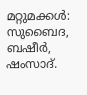മറ്റുമക്കള്‍: സുബൈദ, ബഷീര്‍, ഷംസാദ്.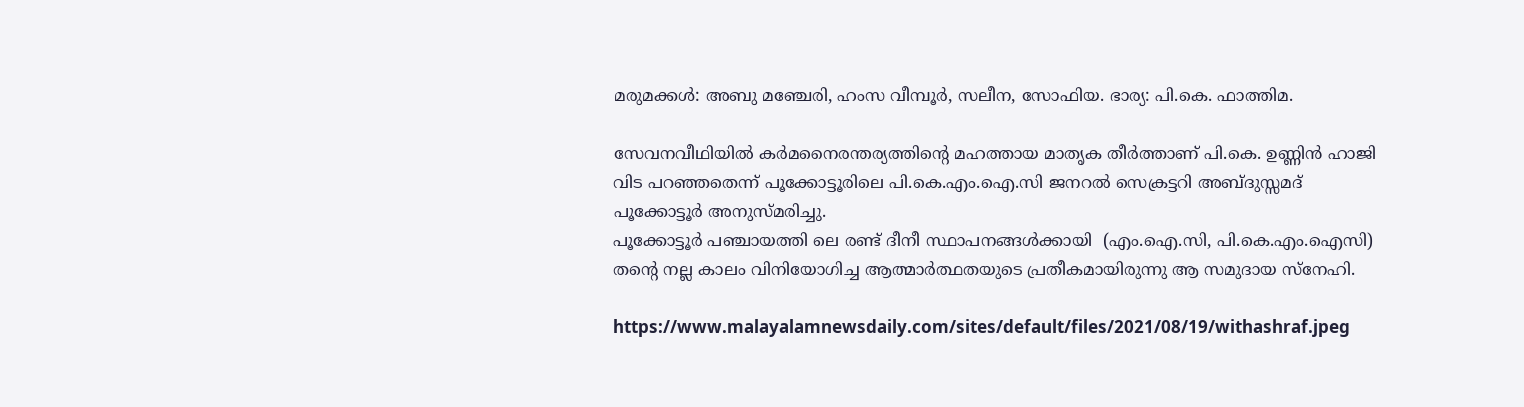മരുമക്കള്‍: അബു മഞ്ചേരി, ഹംസ വീമ്പൂര്‍, സലീന, സോഫിയ. ഭാര്യ: പി.കെ. ഫാത്തിമ.

സേവനവീഥിയില്‍ കര്‍മനൈരന്തര്യത്തിന്റെ മഹത്തായ മാതൃക തീര്‍ത്താണ് പി.കെ. ഉണ്ണിന്‍ ഹാജി വിട പറഞ്ഞതെന്ന് പൂക്കോട്ടൂരിലെ പി.കെ.എം.ഐ.സി ജനറല്‍ സെക്രട്ടറി അബ്ദുസ്സമദ് പൂക്കോട്ടൂര്‍ അനുസ്മരിച്ചു.
പൂക്കോട്ടൂര്‍ പഞ്ചായത്തി ലെ രണ്ട് ദീനീ സ്ഥാപനങ്ങള്‍ക്കായി  (എം.ഐ.സി, പി.കെ.എം.ഐസി) തന്റെ നല്ല കാലം വിനിയോഗിച്ച ആത്മാര്‍ത്ഥതയുടെ പ്രതീകമായിരുന്നു ആ സമുദായ സ്‌നേഹി.

https://www.malayalamnewsdaily.com/sites/default/files/2021/08/19/withashraf.jpeg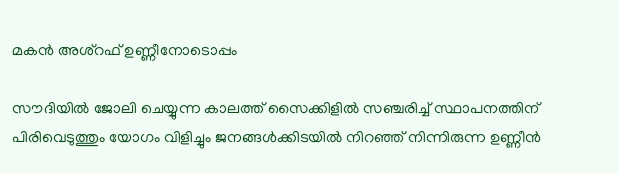മകന്‍ അശ്റഫ് ഉണ്ണീനോടൊപ്പം

സൗദിയില്‍ ജോലി ചെയ്യുന്ന കാലത്ത് സൈക്കിളില്‍ സഞ്ചരിച്ച് സ്ഥാപനത്തിന് പിരിവെടുത്തും യോഗം വിളിച്ചും ജനങ്ങള്‍ക്കിടയില്‍ നിറഞ്ഞ് നിന്നിരുന്ന ഉണ്ണീന്‍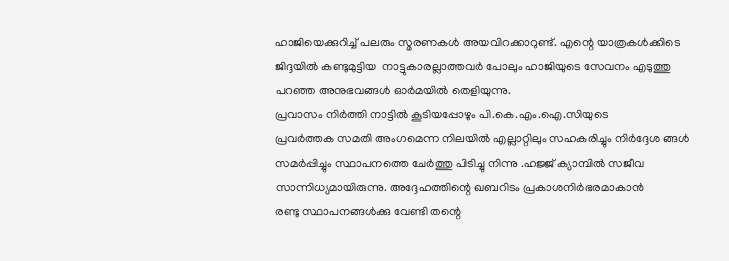ഹാജിയെക്കുറിച്ച് പലരും സ്മരണകള്‍ അയവിറക്കാറുണ്ട്. എന്റെ യാത്രകള്‍ക്കിടെ ജിദ്ദയില്‍ കണ്ടുമുട്ടിയ  നാട്ടുകാരല്ലാത്തവര്‍ പോലും ഹാജിയുടെ സേവനം എടുത്തു പറഞ്ഞ അനുഭവങ്ങള്‍ ഓര്‍മയില്‍ തെളിയുന്നു.
പ്രവാസം നിര്‍ത്തി നാട്ടില്‍ കൂടിയപ്പോഴും പി.കെ.എം.ഐ.സിയുടെ
പ്രവര്‍ത്തക സമതി അംഗമെന്ന നിലയില്‍ എല്ലാറ്റിലും സഹകരിച്ചും നിര്‍ദ്ദേശ ങ്ങള്‍ സമര്‍പ്പിച്ചും സ്ഥാപനത്തെ ചേര്‍ത്തു പിടിച്ചു നിന്നു .ഹജ്ജ് ക്യാമ്പില്‍ സജീവ സാന്നിധ്യമായിരുന്നു. അദ്ദേഹത്തിന്റെ ഖബറിടം പ്രകാശനിര്‍ഭരമാകാന്‍
രണ്ടു സ്ഥാപനങ്ങള്‍ക്കു വേണ്ടി തന്റെ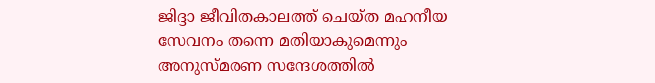ജിദ്ദാ ജീവിതകാലത്ത് ചെയ്ത മഹനീയ സേവനം തന്നെ മതിയാകുമെന്നും  അനുസ്മരണ സന്ദേശത്തില്‍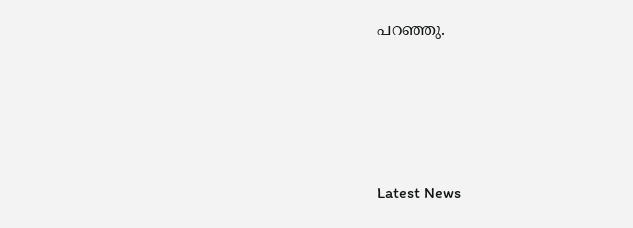പറഞ്ഞു.





Latest News